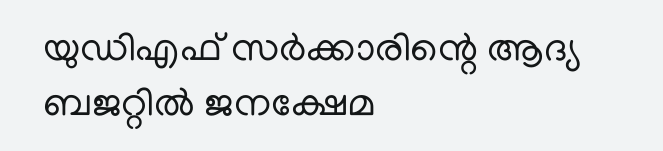യുഡിഎഫ് സർക്കാരിന്റെ ആദ്യ ബജറ്റിൽ ജനക്ഷേമ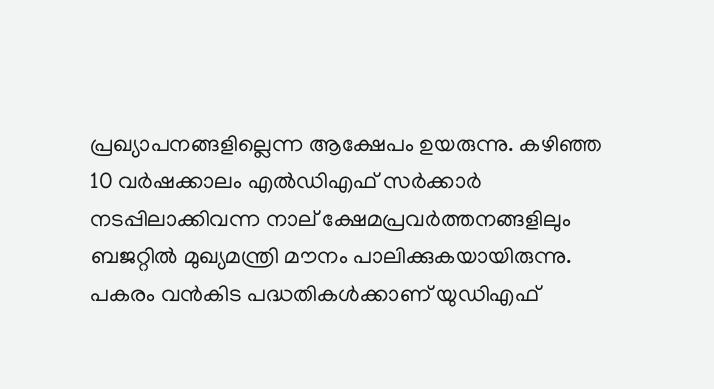പ്രഖ്യാപനങ്ങളില്ലെന്ന ആക്ഷേപം ഉയരുന്നു. കഴിഞ്ഞ 10 വർഷക്കാലം എൽഡിഎഫ് സർക്കാർ നടപ്പിലാക്കിവന്ന നാല് ക്ഷേമപ്രവർത്തനങ്ങളിലും ബജറ്റിൽ മുഖ്യമന്ത്രി മൗനം പാലിക്കുകയായിരുന്നു. പകരം വൻകിട പദ്ധതികൾക്കാണ് യുഡിഎഫ്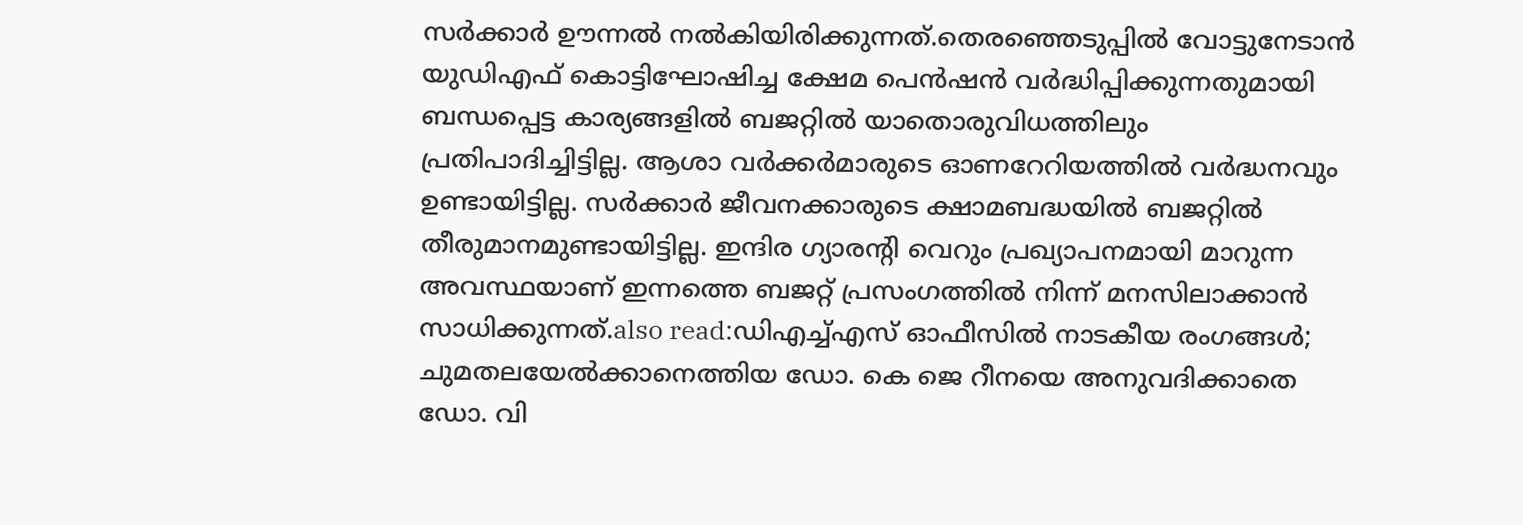സർക്കാർ ഊന്നൽ നൽകിയിരിക്കുന്നത്.തെരഞ്ഞെടുപ്പിൽ വോട്ടുനേടാൻ യുഡിഎഫ് കൊട്ടിഘോഷിച്ച ക്ഷേമ പെൻഷൻ വർദ്ധിപ്പിക്കുന്നതുമായി ബന്ധപ്പെട്ട കാര്യങ്ങളിൽ ബജറ്റിൽ യാതൊരുവിധത്തിലും പ്രതിപാദിച്ചിട്ടില്ല. ആശാ വർക്കർമാരുടെ ഓണറേറിയത്തിൽ വ‍ർദ്ധനവും ഉണ്ടായിട്ടില്ല. സർക്കാർ ജീവനക്കാരുടെ ക്ഷാമബദ്ധയിൽ ബജറ്റിൽ തീരുമാനമുണ്ടായിട്ടില്ല. ഇന്ദിര ഗ്യാരൻ്റി വെറും പ്രഖ്യാപനമായി മാറുന്ന അവസ്ഥയാണ് ഇന്നത്തെ ബജറ്റ് പ്രസംഗത്തിൽ നിന്ന് മനസിലാക്കാൻ സാധിക്കുന്നത്.also read:ഡിഎച്ച്എസ് ഓഫീസിൽ നാടകീയ രംഗങ്ങൾ; ചുമതലയേൽക്കാനെത്തിയ ഡോ. കെ ജെ റീനയെ അനുവദിക്കാതെ ഡോ. വി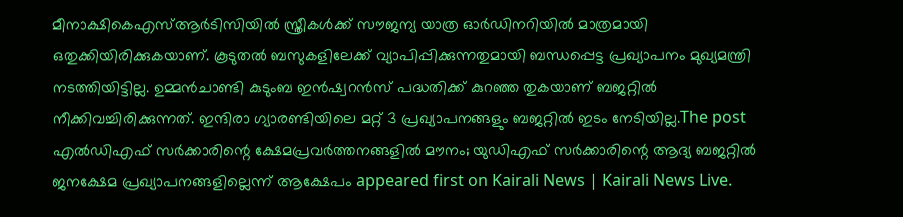മീനാക്ഷികെഎസ്ആർടിസിയിൽ സ്ത്രീകൾക്ക് സൗജന്യ യാത്ര ഓർഡിനറിയിൽ മാത്രമായി ഒതുക്കിയിരിക്കുകയാണ്. കൂടുതൽ ബസുകളിലേക്ക് വ്യാപിപ്പിക്കുന്നതുമായി ബന്ധപ്പെട്ട പ്രഖ്യാപനം മുഖ്യമന്ത്രി നടത്തിയിട്ടില്ല. ഉമ്മൻചാണ്ടി കുടുംബ ഇൻഷ്വറൻസ് പദ്ധതിക്ക് കുറഞ്ഞ തുകയാണ് ബജറ്റിൽ നീക്കിവച്ചിരിക്കുന്നത്. ഇന്ദിരാ ഗ്യാരണ്ടിയിലെ മറ്റ് 3 പ്രഖ്യാപനങ്ങളും ബജറ്റിൽ ഇടം നേടിയില്ല.The post എൽഡിഎഫ് സർക്കാരിന്റെ ക്ഷേമപ്രവർത്തനങ്ങളിൽ മൗനം; യുഡിഎഫ് സർക്കാരിന്റെ ആദ്യ ബജറ്റിൽ ജനക്ഷേമ പ്രഖ്യാപനങ്ങളില്ലെന്ന് ആക്ഷേപം appeared first on Kairali News | Kairali News Live.